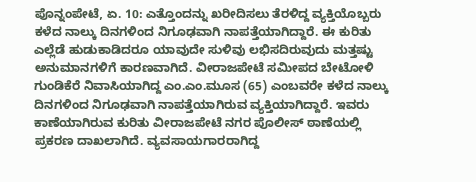ಪೊನ್ನಂಪೇಟೆ, ಏ. 10: ಎತ್ತೊಂದನ್ನು ಖರೀದಿಸಲು ತೆರಳಿದ್ದ ವ್ಯಕ್ತಿಯೊಬ್ಬರು ಕಳೆದ ನಾಲ್ಕು ದಿನಗಳಿಂದ ನಿಗೂಢವಾಗಿ ನಾಪತ್ತೆಯಾಗಿದ್ದಾರೆ. ಈ ಕುರಿತು ಎಲ್ಲೆಡೆ ಹುಡುಕಾಡಿದರೂ ಯಾವುದೇ ಸುಳಿವು ಲಭಿಸದಿರುವುದು ಮತ್ತಷ್ಟು ಅನುಮಾನಗಳಿಗೆ ಕಾರಣವಾಗಿದೆ. ವೀರಾಜಪೇಟೆ ಸಮೀಪದ ಬೇಟೋಳಿ ಗುಂಡಿಕೆರೆ ನಿವಾಸಿಯಾಗಿದ್ದ ಎಂ.ಎಂ.ಮೂಸ (65) ಎಂಬವರೇ ಕಳೆದ ನಾಲ್ಕು ದಿನಗಳಿಂದ ನಿಗೂಢವಾಗಿ ನಾಪತ್ತೆಯಾಗಿರುವ ವ್ಯಕ್ತಿಯಾಗಿದ್ದಾರೆ. ಇವರು ಕಾಣೆಯಾಗಿರುವ ಕುರಿತು ವೀರಾಜಪೇಟೆ ನಗರ ಪೊಲೀಸ್ ಠಾಣೆಯಲ್ಲಿ ಪ್ರಕರಣ ದಾಖಲಾಗಿದೆ. ವ್ಯವಸಾಯಗಾರರಾಗಿದ್ದ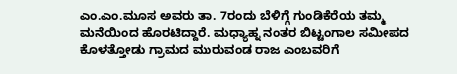ಎಂ.ಎಂ.ಮೂಸ ಅವರು ತಾ. 7ರಂದು ಬೆಳಿಗ್ಗೆ ಗುಂಡಿಕೆರೆಯ ತಮ್ಮ ಮನೆಯಿಂದ ಹೊರಟಿದ್ದಾರೆ. ಮಧ್ಯಾಹ್ನ ನಂತರ ಬಿಟ್ಟಂಗಾಲ ಸಮೀಪದ ಕೊಳತ್ತೋಡು ಗ್ರಾಮದ ಮುರುವಂಡ ರಾಜ ಎಂಬವರಿಗೆ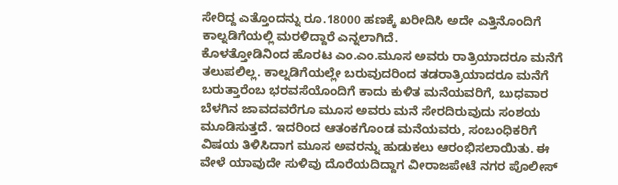ಸೇರಿದ್ದ ಎತ್ತೊಂದನ್ನು ರೂ.18000 ಹಣಕ್ಕೆ ಖರೀದಿಸಿ ಅದೇ ಎತ್ತಿನೊಂದಿಗೆ ಕಾಲ್ನಡಿಗೆಯಲ್ಲಿ ಮರಳಿದ್ದಾರೆ ಎನ್ನಲಾಗಿದೆ.
ಕೊಳತ್ತೋಡಿನಿಂದ ಹೊರಟ ಎಂ.ಎಂ.ಮೂಸ ಅವರು ರಾತ್ರಿಯಾದರೂ ಮನೆಗೆ ತಲುಪಲಿಲ್ಲ. ಕಾಲ್ನಡಿಗೆಯಲ್ಲೇ ಬರುವುದರಿಂದ ತಡರಾತ್ರಿಯಾದರೂ ಮನೆಗೆ ಬರುತ್ತಾರೆಂಬ ಭರವಸೆಯೊಂದಿಗೆ ಕಾದು ಕುಳಿತ ಮನೆಯವರಿಗೆ, ಬುಧವಾರ ಬೆಳಗಿನ ಜಾವದವರೆಗೂ ಮೂಸ ಅವರು ಮನೆ ಸೇರದಿರುವುದು ಸಂಶಯ ಮೂಡಿಸುತ್ತದೆ. ಇದರಿಂದ ಆತಂಕಗೊಂಡ ಮನೆಯವರು, ಸಂಬಂಧಿಕರಿಗೆ ವಿಷಯ ತಿಳಿಸಿದಾಗ ಮೂಸ ಅವರನ್ನು ಹುಡುಕಲು ಆರಂಭಿಸಲಾಯಿತು. ಈ ವೇಳೆ ಯಾವುದೇ ಸುಳಿವು ದೊರೆಯದಿದ್ದಾಗ ವೀರಾಜಪೇಟೆ ನಗರ ಪೊಲೀಸ್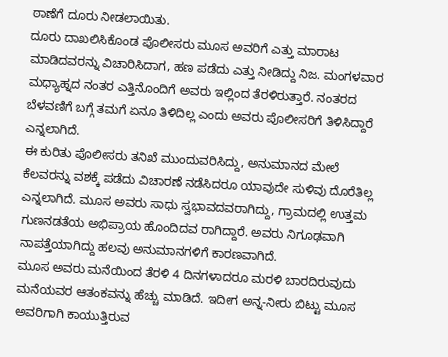ಠಾಣೆಗೆ ದೂರು ನೀಡಲಾಯಿತು.
ದೂರು ದಾಖಲಿಸಿಕೊಂಡ ಪೊಲೀಸರು ಮೂಸ ಅವರಿಗೆ ಎತ್ತು ಮಾರಾಟ ಮಾಡಿದವರನ್ನು ವಿಚಾರಿಸಿದಾಗ, ಹಣ ಪಡೆದು ಎತ್ತು ನೀಡಿದ್ದು ನಿಜ. ಮಂಗಳವಾರ ಮಧ್ಯಾಹ್ನದ ನಂತರ ಎತ್ತಿನೊಂದಿಗೆ ಅವರು ಇಲ್ಲಿಂದ ತೆರಳಿರುತ್ತಾರೆ. ನಂತರದ ಬೆಳವಣಿಗೆ ಬಗ್ಗೆ ತಮಗೆ ಏನೂ ತಿಳಿದಿಲ್ಲ ಎಂದು ಅವರು ಪೊಲೀಸರಿಗೆ ತಿಳಿಸಿದ್ದಾರೆ ಎನ್ನಲಾಗಿದೆ.
ಈ ಕುರಿತು ಪೊಲೀಸರು ತನಿಖೆ ಮುಂದುವರಿಸಿದ್ದು, ಅನುಮಾನದ ಮೇಲೆ ಕೆಲವರನ್ನು ವಶಕ್ಕೆ ಪಡೆದು ವಿಚಾರಣೆ ನಡೆಸಿದರೂ ಯಾವುದೇ ಸುಳಿವು ದೊರೆತಿಲ್ಲ ಎನ್ನಲಾಗಿದೆ. ಮೂಸ ಅವರು ಸಾಧು ಸ್ವಭಾವದವರಾಗಿದ್ದು, ಗ್ರಾಮದಲ್ಲಿ ಉತ್ತಮ ಗುಣನಡತೆಯ ಅಭಿಪ್ರಾಯ ಹೊಂದಿದವ ರಾಗಿದ್ದಾರೆ. ಅವರು ನಿಗೂಢವಾಗಿ ನಾಪತ್ತೆಯಾಗಿದ್ದು ಹಲವು ಅನುಮಾನಗಳಿಗೆ ಕಾರಣವಾಗಿದೆ.
ಮೂಸ ಅವರು ಮನೆಯಿಂದ ತೆರಳಿ 4 ದಿನಗಳಾದರೂ ಮರಳಿ ಬಾರದಿರುವುದು ಮನೆಯವರ ಆತಂಕವನ್ನು ಹೆಚ್ಚು ಮಾಡಿದೆ. ಇದೀಗ ಅನ್ನ-ನೀರು ಬಿಟ್ಟು ಮೂಸ ಅವರಿಗಾಗಿ ಕಾಯುತ್ತಿರುವ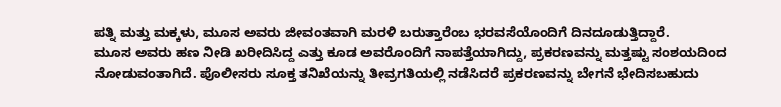ಪತ್ನಿ ಮತ್ತು ಮಕ್ಕಳು, ಮೂಸ ಅವರು ಜೀವಂತವಾಗಿ ಮರಳಿ ಬರುತ್ತಾರೆಂಬ ಭರವಸೆಯೊಂದಿಗೆ ದಿನದೂಡುತ್ತಿದ್ದಾರೆ.
ಮೂಸ ಅವರು ಹಣ ನೀಡಿ ಖರೀದಿಸಿದ್ದ ಎತ್ತು ಕೂಡ ಅವರೊಂದಿಗೆ ನಾಪತ್ತೆಯಾಗಿದ್ದು, ಪ್ರಕರಣವನ್ನು ಮತ್ತಷ್ಟು ಸಂಶಯದಿಂದ ನೋಡುವಂತಾಗಿದೆ. ಪೊಲೀಸರು ಸೂಕ್ತ ತನಿಖೆಯನ್ನು ತೀವ್ರಗತಿಯಲ್ಲಿ ನಡೆಸಿದರೆ ಪ್ರಕರಣವನ್ನು ಬೇಗನೆ ಭೇದಿಸಬಹುದು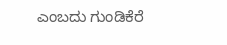ಎಂಬದು ಗುಂಡಿಕೆರೆ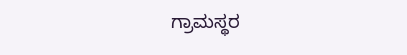ಗ್ರಾಮಸ್ಥರ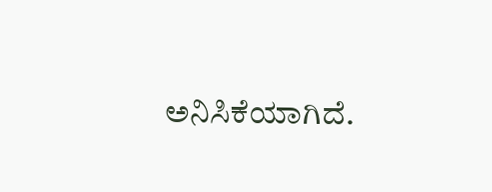ಅನಿಸಿಕೆಯಾಗಿದೆ.